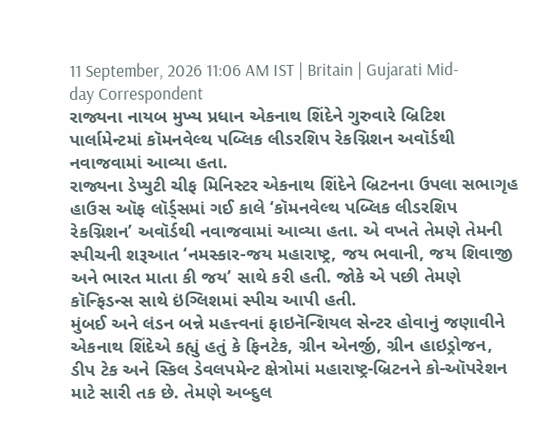11 September, 2026 11:06 AM IST | Britain | Gujarati Mid-day Correspondent
રાજ્યના નાયબ મુખ્ય પ્રધાન એકનાથ શિંદેને ગુરુવારે બ્રિટિશ પાર્લામેન્ટમાં કૉમનવેલ્થ પબ્લિક લીડરશિપ રેકગ્નિશન અવૉર્ડથી નવાજવામાં આવ્યા હતા.
રાજ્યના ડેપ્યુટી ચીફ મિનિસ્ટર એકનાથ શિંદેને બ્રિટનના ઉપલા સભાગૃહ હાઉસ ઑફ લૉર્ડ્સમાં ગઈ કાલે ‘કૉમનવેલ્થ પબ્લિક લીડરશિપ રેકગ્નિશન’ અવૉર્ડથી નવાજવામાં આવ્યા હતા. એ વખતે તેમણે તેમની સ્પીચની શરૂઆત ‘નમસ્કાર-જય મહારાષ્ટ્ર, જય ભવાની, જય શિવાજી અને ભારત માતા કી જય’ સાથે કરી હતી. જોકે એ પછી તેમણે કૉન્ફિડન્સ સાથે ઇંગ્લિશમાં સ્પીચ આપી હતી.
મુંબઈ અને લંડન બન્ને મહત્ત્વનાં ફાઇનૅન્શિયલ સેન્ટર હોવાનું જણાવીને એકનાથ શિંદેએ કહ્યું હતું કે ફિનટેક, ગ્રીન એનર્જી, ગ્રીન હાઇડ્રોજન, ડીપ ટેક અને સ્કિલ ડેવલપમેન્ટ ક્ષેત્રોમાં મહારાષ્ટ્ર-બ્રિટનને કો-ઑપરેશન માટે સારી તક છે. તેમણે અબ્દુલ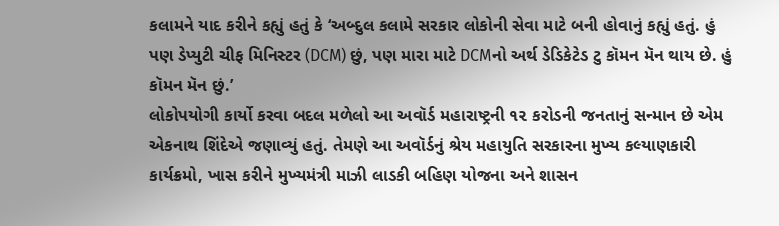કલામને યાદ કરીને કહ્યું હતું કે ‘અબ્દુલ કલામે સરકાર લોકોની સેવા માટે બની હોવાનું કહ્યું હતું. હું પણ ડેપ્યુટી ચીફ મિનિસ્ટર (DCM) છું, પણ મારા માટે DCMનો અર્થ ડેડિકેટેડ ટુ કૉમન મૅન થાય છે. હું કૉમન મૅન છું.’
લોકોપયોગી કાર્યો કરવા બદલ મળેલો આ અવૉર્ડ મહારાષ્ટ્રની ૧૨ કરોડની જનતાનું સન્માન છે એમ એકનાથ શિંદેએ જણાવ્યું હતું. તેમણે આ અવૉર્ડનું શ્રેય મહાયુતિ સરકારના મુખ્ય કલ્યાણકારી કાર્યક્રમો, ખાસ કરીને મુખ્યમંત્રી માઝી લાડકી બહિણ યોજના અને શાસન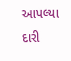આપલ્યા દારી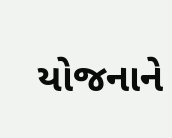યોજનાને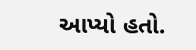આપ્યો હતો.